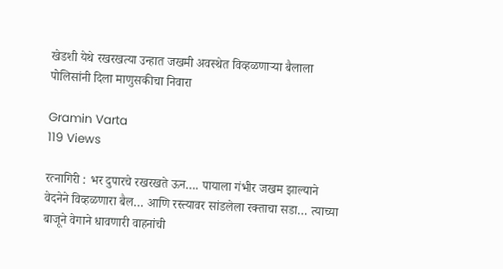खेडशी येथे रखरखत्या उन्हात जखमी अवस्थेत विव्हळणाऱ्या बैलाला पोलिसांनी दिला माणुसकीचा निवारा

Gramin Varta
119 Views

रत्नागिरी : भर दुपारचे रखरखते ऊन…. पायाला गंभीर जखम झाल्याने वेदनेने विव्हळणारा बैल… आणि रस्त्यावर सांडलेला रक्ताचा सडा… त्याच्या बाजूने वेगाने धावणारी वाहनांची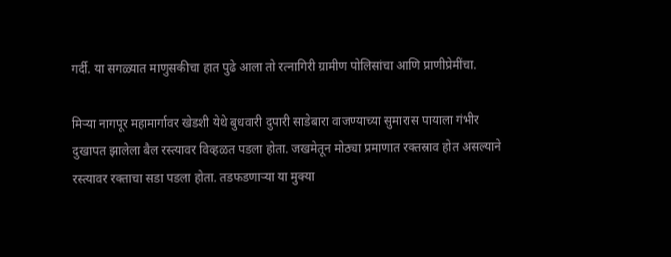गर्दी. या सगळ्यात माणुसकीचा हात पुढे आला तो रत्नागिरी ग्रामीण पोलिसांचा आणि प्राणीप्रेमींचा.

मिऱ्या नागपूर महामार्गावर खेडशी येथे बुधवारी दुपारी साडेबारा वाजण्याच्या सुमारास पायाला गंभीर दुखापत झालेला बैल रस्त्यावर विव्हळत पडला होता. जखमेतून मोठ्या प्रमाणात रक्तस्राव होत असल्याने रस्त्यावर रक्ताचा सडा पडला होता. तडफडणाऱ्या या मुक्या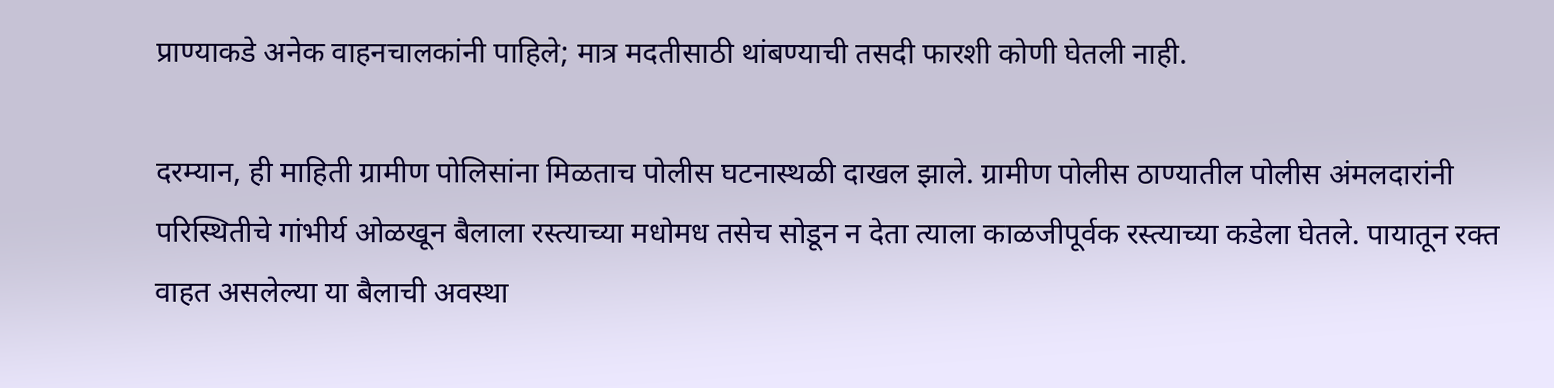प्राण्याकडे अनेक वाहनचालकांनी पाहिले; मात्र मदतीसाठी थांबण्याची तसदी फारशी कोणी घेतली नाही.

दरम्यान, ही माहिती ग्रामीण पोलिसांना मिळताच पोलीस घटनास्थळी दाखल झाले. ग्रामीण पोलीस ठाण्यातील पोलीस अंमलदारांनी परिस्थितीचे गांभीर्य ओळखून बैलाला रस्त्याच्या मधोमध तसेच सोडून न देता त्याला काळजीपूर्वक रस्त्याच्या कडेला घेतले. पायातून रक्त वाहत असलेल्या या बैलाची अवस्था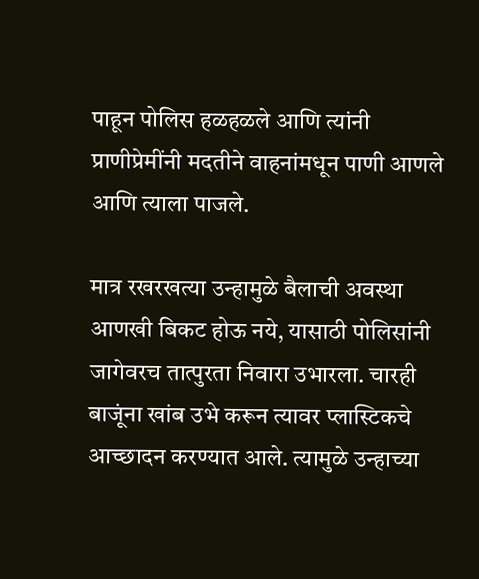पाहून पोलिस हळहळले आणि त्यांनी प्राणीप्रेमींनी मदतीने वाहनांमधून पाणी आणले आणि त्याला पाजले.

मात्र रखरखत्या उन्हामुळे बैलाची अवस्था आणखी बिकट होऊ नये, यासाठी पोलिसांनी जागेवरच तात्पुरता निवारा उभारला. चारही बाजूंना खांब उभे करून त्यावर प्लास्टिकचे आच्छादन करण्यात आले. त्यामुळे उन्हाच्या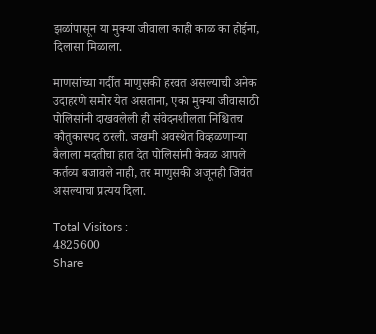झळांपासून या मुक्या जीवाला काही काळ का होईना, दिलासा मिळाला.

माणसांच्या गर्दीत माणुसकी हरवत असल्याची अनेक उदाहरणे समोर येत असताना, एका मुक्या जीवासाठी पोलिसांनी दाखवलेली ही संवेदनशीलता निश्चितच कौतुकास्पद ठरली. जखमी अवस्थेत विव्हळणाऱ्या बैलाला मदतीचा हात देत पोलिसांनी केवळ आपले कर्तव्य बजावले नाही, तर माणुसकी अजूनही जिवंत असल्याचा प्रत्यय दिला.

Total Visitors :
4825600
Share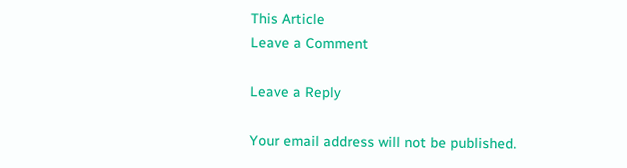This Article
Leave a Comment

Leave a Reply

Your email address will not be published.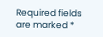Required fields are marked *